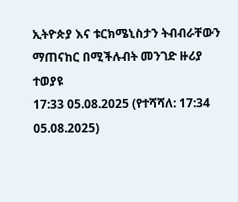ኢትዮጵያ እና ቱርክሜኒስታን ትብብራቸውን ማጠናከር በሚችሉብት መንገድ ዙሪያ ተወያዩ
17:33 05.08.2025 (የተሻሻለ: 17:34 05.08.2025)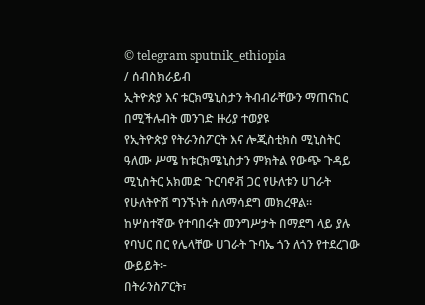© telegram sputnik_ethiopia
/ ሰብስክራይብ
ኢትዮጵያ እና ቱርክሜኒስታን ትብብራቸውን ማጠናከር በሚችሉብት መንገድ ዙሪያ ተወያዩ
የኢትዮጵያ የትራንስፖርት እና ሎጂስቲክስ ሚኒስትር ዓለሙ ሥሜ ከቱርክሜኒስታን ምክትል የውጭ ጉዳይ ሚኒስትር አክመድ ጉርባኖቭ ጋር የሁለቱን ሀገራት የሁለትዮሽ ግንኙነት ሰለማሳደግ መክረዋል፡፡
ከሦስተኛው የተባበሩት መንግሥታት በማደግ ላይ ያሉ የባህር በር የሌላቸው ሀገራት ጉባኤ ጎን ለጎን የተደረገው ውይይት፦
በትራንስፖርት፣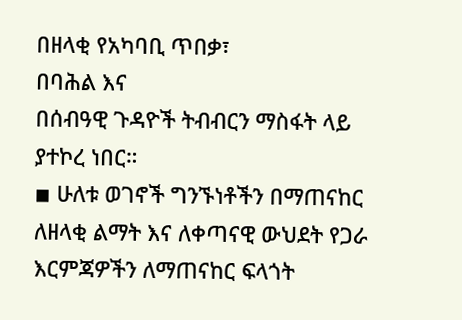በዘላቂ የአካባቢ ጥበቃ፣
በባሕል እና
በሰብዓዊ ጉዳዮች ትብብርን ማስፋት ላይ ያተኮረ ነበር።
◾ ሁለቱ ወገኖች ግንኙነቶችን በማጠናከር ለዘላቂ ልማት እና ለቀጣናዊ ውህደት የጋራ እርምጃዎችን ለማጠናከር ፍላጎት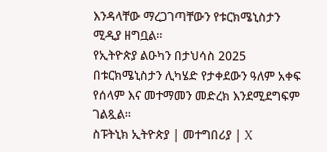እንዳላቸው ማረጋገጣቸውን የቱርክሜኒስታን ሚዲያ ዘግቧል፡፡
የኢትዮጵያ ልዑካን በታህሳስ 2025 በቱርክሜኒስታን ሊካሄድ የታቀደውን ዓለም አቀፍ የሰላም እና መተማመን መድረክ እንደሚደግፍም ገልጿል፡፡
ስፑትኒክ ኢትዮጵያ | መተግበሪያ | X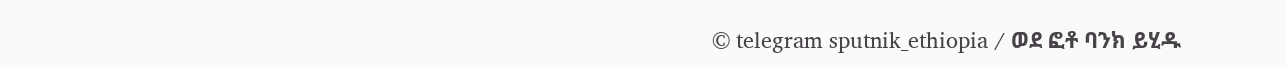© telegram sputnik_ethiopia / ወደ ፎቶ ባንክ ይሂዱ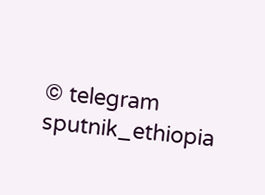© telegram sputnik_ethiopia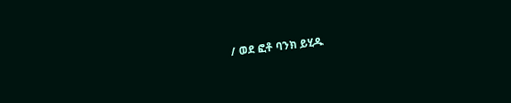/ ወደ ፎቶ ባንክ ይሂዱ